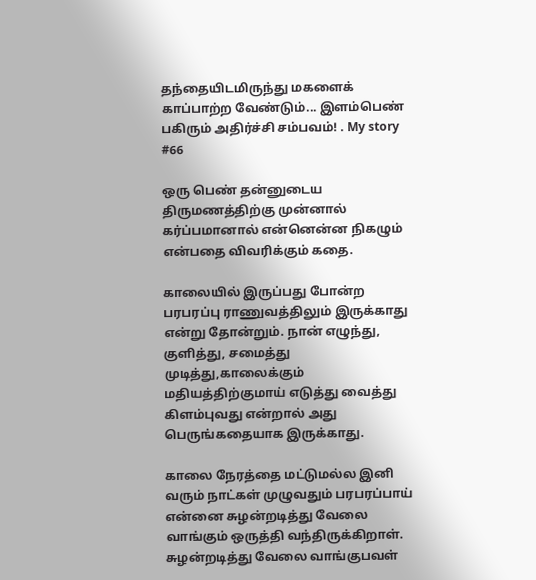தந்தையிடமிருந்து மகளைக் காப்பாற்ற வேண்டும்... இளம்பெண் பகிரும் அதிர்ச்சி சம்பவம்! . My story #66

ஒரு பெண் தன்னுடைய திருமணத்திற்கு முன்னால் கர்ப்பமானால் என்னென்ன நிகழும் என்பதை விவரிக்கும் கதை.

காலையில் இருப்பது போன்ற பரபரப்பு ராணுவத்திலும் இருக்காது என்று தோன்றும். நான் எழுந்து, குளித்து, சமைத்து முடித்து,காலைக்கும் மதியத்திற்குமாய் எடுத்து வைத்து கிளம்புவது என்றால் அது பெருங்கதையாக இருக்காது.

காலை நேரத்தை மட்டுமல்ல இனி வரும் நாட்கள் முழுவதும் பரபரப்பாய் என்னை சுழன்றடித்து வேலை வாங்கும் ஒருத்தி வந்திருக்கிறாள். சுழன்றடித்து வேலை வாங்குபவள்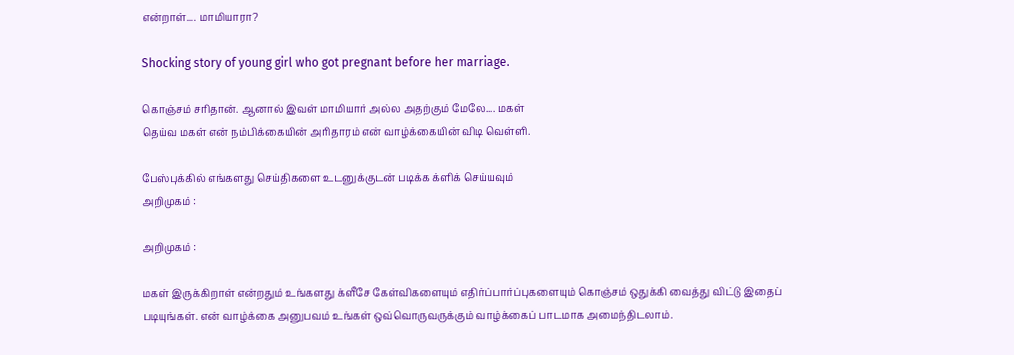என்றாள்.... மாமியாரா?

Shocking story of young girl who got pregnant before her marriage.

கொஞ்சம் சரிதான். ஆனால் இவள் மாமியார் அல்ல அதற்கும் மேலே.... மகள்
தெய்வ மகள் என் நம்பிக்கையின் அரிதாரம் என் வாழ்க்கையின் விடி வெள்ளி.

பேஸ்புக்கில் எங்களது செய்திகளை உடனுக்குடன் படிக்க க்ளிக் செய்யவும்
அறிமுகம் :

அறிமுகம் :

மகள் இருக்கிறாள் என்றதும் உங்களது க்ளீசே கேள்விகளையும் எதிர்ப்பார்ப்புகளையும் கொஞ்சம் ஒதுக்கி வைத்து விட்டு இதைப் படியுங்கள். என் வாழ்க்கை அனுபவம் உங்கள் ஒவ்வொருவருக்கும் வாழ்க்கைப் பாடமாக அமைந்திடலாம்.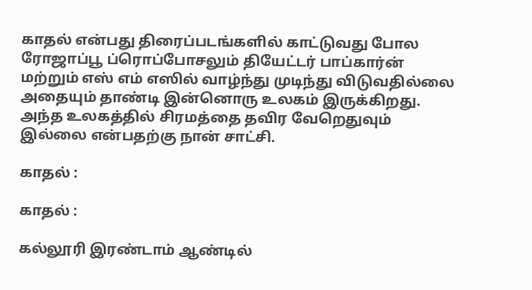காதல் என்பது திரைப்படங்களில் காட்டுவது போல ரோஜாப்பூ ப்ரொப்போசலும் தியேட்டர் பாப்கார்ன் மற்றும் எஸ் எம் எஸில் வாழ்ந்து முடிந்து விடுவதில்லை அதையும் தாண்டி இன்னொரு உலகம் இருக்கிறது. அந்த உலகத்தில் சிரமத்தை தவிர வேறெதுவும் இல்லை என்பதற்கு நான் சாட்சி.

காதல் :

காதல் :

கல்லூரி இரண்டாம் ஆண்டில்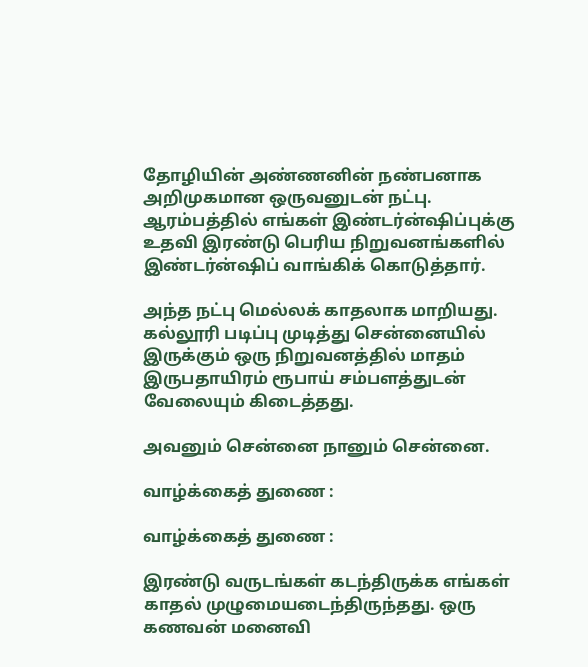தோழியின் அண்ணனின் நண்பனாக அறிமுகமான ஒருவனுடன் நட்பு. ஆரம்பத்தில் எங்கள் இண்டர்ன்ஷிப்புக்கு உதவி இரண்டு பெரிய நிறுவனங்களில் இண்டர்ன்ஷிப் வாங்கிக் கொடுத்தார்.

அந்த நட்பு மெல்லக் காதலாக மாறியது. கல்லூரி படிப்பு முடித்து சென்னையில் இருக்கும் ஒரு நிறுவனத்தில் மாதம் இருபதாயிரம் ரூபாய் சம்பளத்துடன் வேலையும் கிடைத்தது.

அவனும் சென்னை நானும் சென்னை.

வாழ்க்கைத் துணை :

வாழ்க்கைத் துணை :

இரண்டு வருடங்கள் கடந்திருக்க எங்கள் காதல் முழுமையடைந்திருந்தது. ஒரு கணவன் மனைவி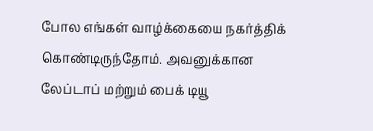போல எங்கள் வாழ்க்கையை நகர்த்திக் கொண்டிருந்தோம். அவனுக்கான லேப்டாப் மற்றும் பைக் டியூ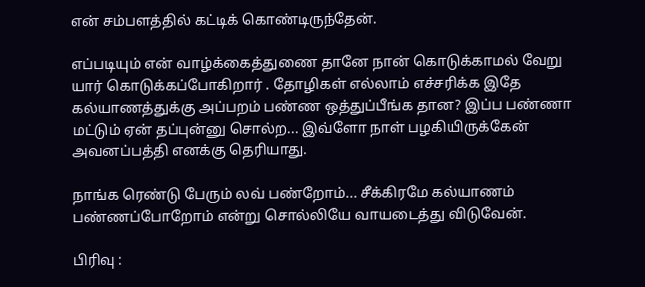என் சம்பளத்தில் கட்டிக் கொண்டிருந்தேன்.

எப்படியும் என் வாழ்க்கைத்துணை தானே நான் கொடுக்காமல் வேறு யார் கொடுக்கப்போகிறார் . தோழிகள் எல்லாம் எச்சரிக்க இதே கல்யாணத்துக்கு அப்பறம் பண்ண ஒத்துப்பீங்க தான? இப்ப பண்ணா மட்டும் ஏன் தப்புன்னு சொல்ற... இவ்ளோ நாள் பழகியிருக்கேன் அவனப்பத்தி எனக்கு தெரியாது.

நாங்க ரெண்டு பேரும் லவ் பண்றோம்... சீக்கிரமே கல்யாணம் பண்ணப்போறோம் என்று சொல்லியே வாயடைத்து விடுவேன்.

பிரிவு :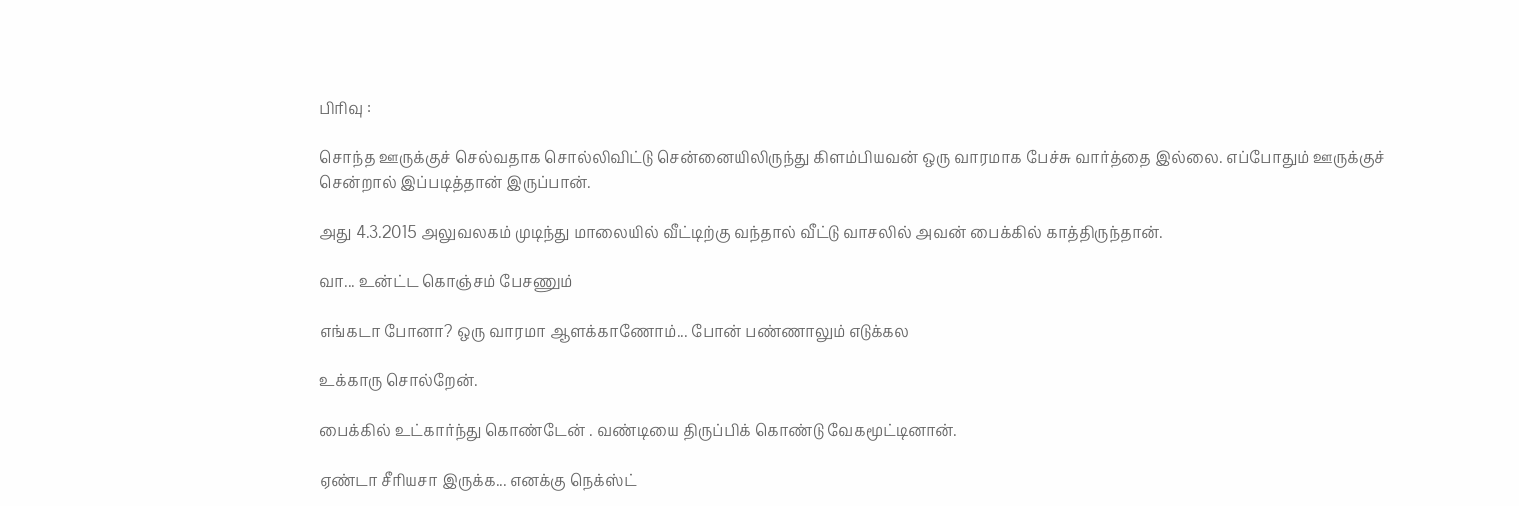பிரிவு :

சொந்த ஊருக்குச் செல்வதாக சொல்லிவிட்டு சென்னையிலிருந்து கிளம்பியவன் ஒரு வாரமாக பேச்சு வார்த்தை இல்லை. எப்போதும் ஊருக்குச் சென்றால் இப்படித்தான் இருப்பான்.

அது 4.3.2015 அலுவலகம் முடிந்து மாலையில் வீட்டிற்கு வந்தால் வீட்டு வாசலில் அவன் பைக்கில் காத்திருந்தான்.

வா... உன்ட்ட கொஞ்சம் பேசணும்

எங்கடா போனா? ஒரு வாரமா ஆளக்காணோம்... போன் பண்ணாலும் எடுக்கல

உக்காரு சொல்றேன்.

பைக்கில் உட்கார்ந்து கொண்டேன் . வண்டியை திருப்பிக் கொண்டு வேகமூட்டினான்.

ஏண்டா சீரியசா இருக்க... எனக்கு நெக்ஸ்ட்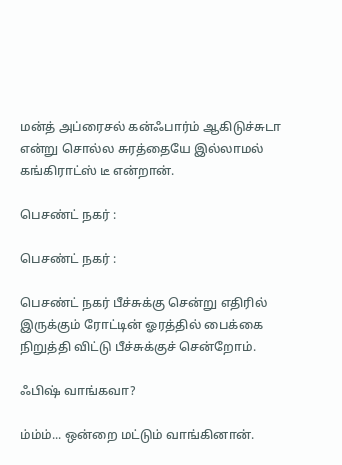மன்த் அப்ரைசல் கன்ஃபார்ம் ஆகிடுச்சுடா என்று சொல்ல சுரத்தையே இல்லாமல் கங்கிராட்ஸ் டீ என்றான்.

பெசண்ட் நகர் :

பெசண்ட் நகர் :

பெசண்ட் நகர் பீச்சுக்கு சென்று எதிரில் இருக்கும் ரோட்டின் ஓரத்தில் பைக்கை நிறுத்தி விட்டு பீச்சுக்குச் சென்றோம்.

ஃபிஷ் வாங்கவா?

ம்ம்ம்... ஒன்றை மட்டும் வாங்கினான்.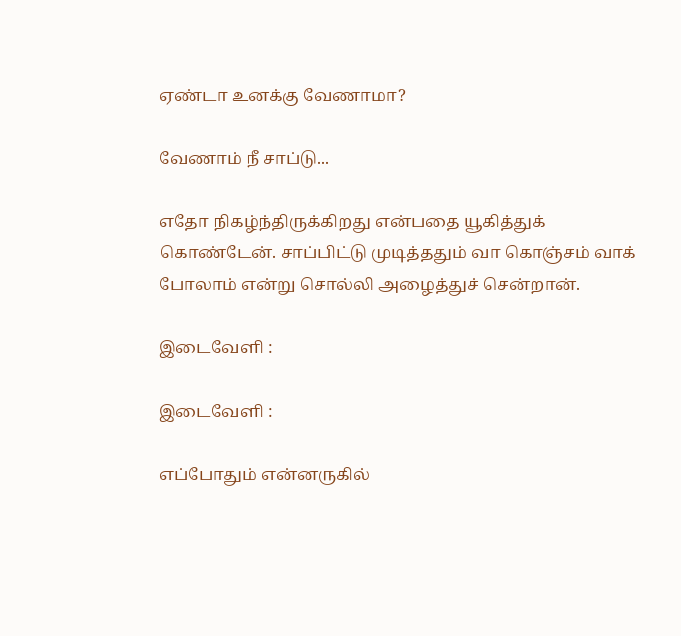ஏண்டா உனக்கு வேணாமா?

வேணாம் நீ சாப்டு...

எதோ நிகழ்ந்திருக்கிறது என்பதை யூகித்துக் கொண்டேன். சாப்பிட்டு முடித்ததும் வா கொஞ்சம் வாக் போலாம் என்று சொல்லி அழைத்துச் சென்றான்.

இடைவேளி :

இடைவேளி :

எப்போதும் என்னருகில்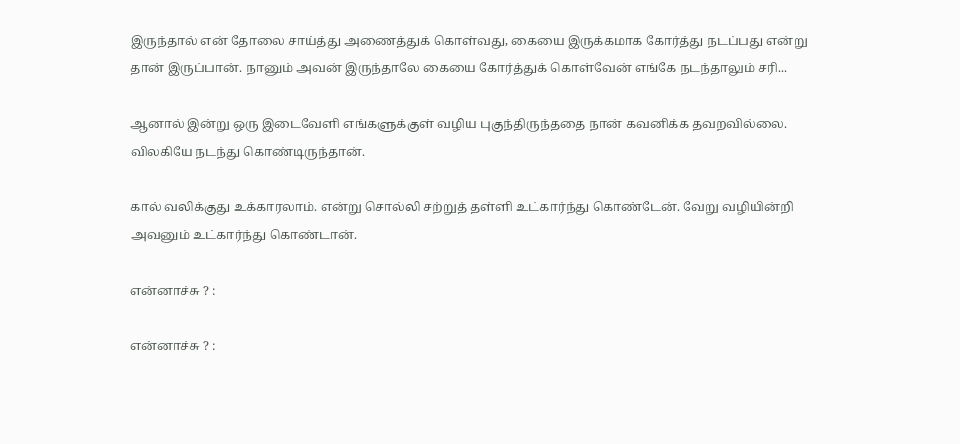இருந்தால் என் தோலை சாய்த்து அணைத்துக் கொள்வது, கையை இருக்கமாக கோர்த்து நடப்பது என்று தான் இருப்பான். நானும் அவன் இருந்தாலே கையை கோர்த்துக் கொள்வேன் எங்கே நடந்தாலும் சரி...

ஆனால் இன்று ஒரு இடைவேளி எங்களுக்குள் வழிய புகுந்திருந்ததை நான் கவனிக்க தவறவில்லை. விலகியே நடந்து கொண்டிருந்தான்.

கால் வலிக்குது உக்காரலாம். என்று சொல்லி சற்றுத் தள்ளி உட்கார்ந்து கொண்டேன். வேறு வழியின்றி அவனும் உட்கார்ந்து கொண்டான்.

என்னாச்சு ? :

என்னாச்சு ? :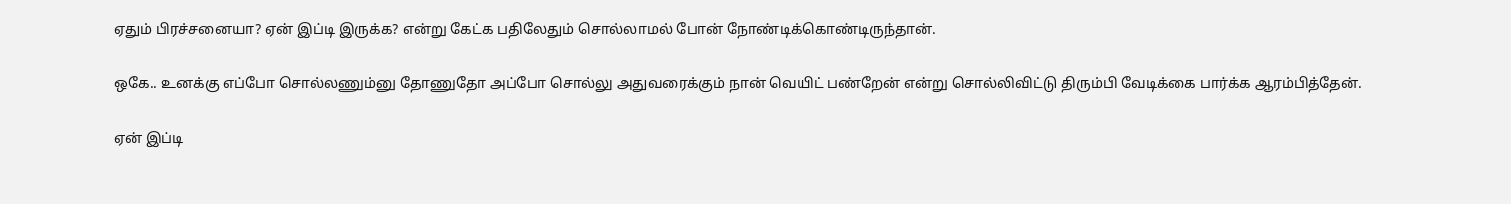ஏதும் பிரச்சனையா? ஏன் இப்டி இருக்க? என்று கேட்க பதிலேதும் சொல்லாமல் போன் நோண்டிக்கொண்டிருந்தான்.

ஒகே.. உனக்கு எப்போ சொல்லணும்னு தோணுதோ அப்போ சொல்லு அதுவரைக்கும் நான் வெயிட் பண்றேன் என்று சொல்லிவிட்டு திரும்பி வேடிக்கை பார்க்க ஆரம்பித்தேன்.

ஏன் இப்டி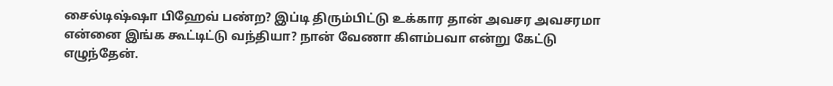சைல்டிஷ்ஷா பிஹேவ் பண்ற? இப்டி திரும்பிட்டு உக்கார தான் அவசர அவசரமா என்னை இங்க கூட்டிட்டு வந்தியா? நான் வேணா கிளம்பவா என்று கேட்டு எழுந்தேன்.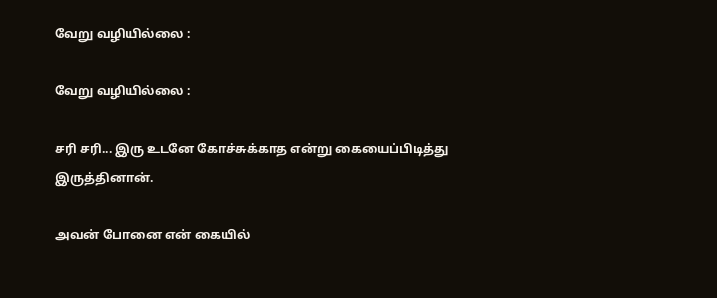வேறு வழியில்லை :

வேறு வழியில்லை :

சரி சரி... இரு உடனே கோச்சுக்காத என்று கையைப்பிடித்து இருத்தினான்.

அவன் போனை என் கையில்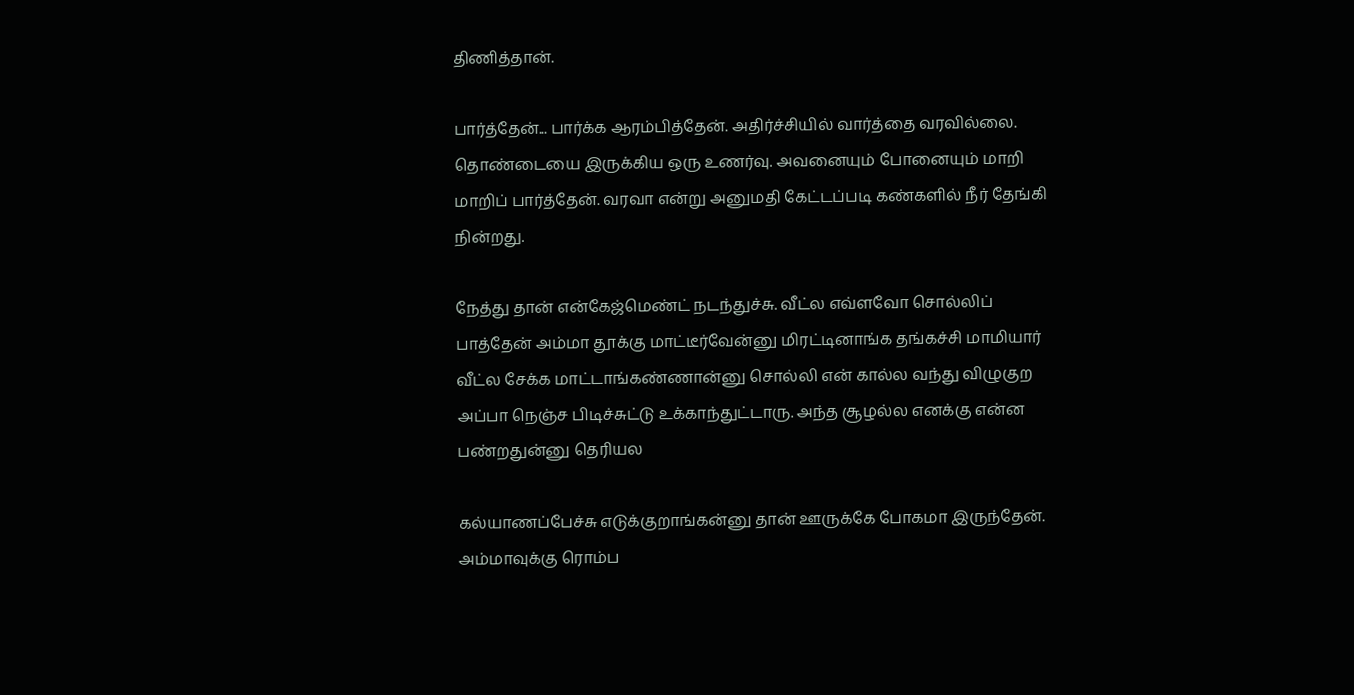திணித்தான்.

பார்த்தேன்... பார்க்க ஆரம்பித்தேன். அதிர்ச்சியில் வார்த்தை வரவில்லை. தொண்டையை இருக்கிய ஒரு உணர்வு. அவனையும் போனையும் மாறி மாறிப் பார்த்தேன். வரவா என்று அனுமதி கேட்டப்படி கண்களில் நீர் தேங்கி நின்றது.

நேத்து தான் என்கேஜ்மெண்ட் நடந்துச்சு. வீட்ல எவ்ளவோ சொல்லிப் பாத்தேன் அம்மா தூக்கு மாட்டீர்வேன்னு மிரட்டினாங்க தங்கச்சி மாமியார் வீட்ல சேக்க மாட்டாங்கண்ணான்னு சொல்லி என் கால்ல வந்து விழுகுற அப்பா நெஞ்ச பிடிச்சுட்டு உக்காந்துட்டாரு. அந்த சூழல்ல எனக்கு என்ன பண்றதுன்னு தெரியல

கல்யாணப்பேச்சு எடுக்குறாங்கன்னு தான் ஊருக்கே போகமா இருந்தேன். அம்மாவுக்கு ரொம்ப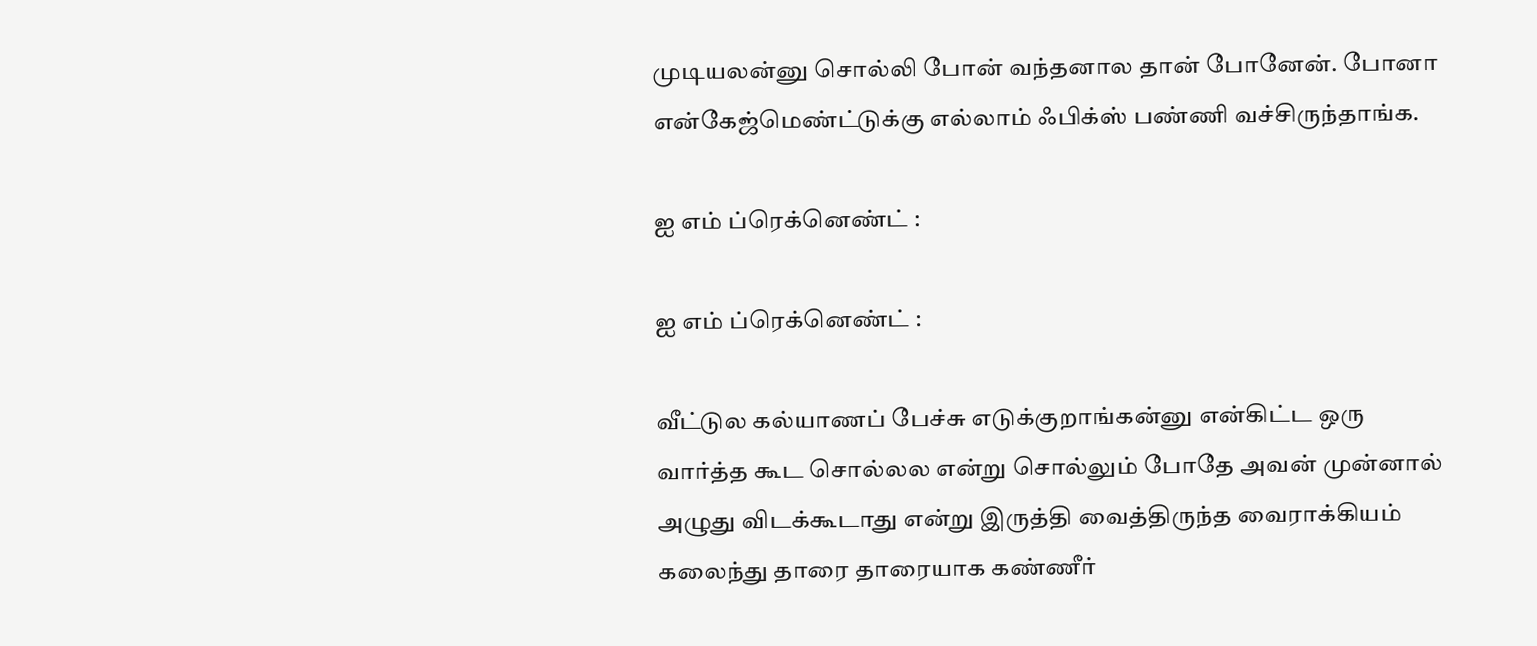முடியலன்னு சொல்லி போன் வந்தனால தான் போனேன். போனா என்கேஜ்மெண்ட்டுக்கு எல்லாம் ஃபிக்ஸ் பண்ணி வச்சிருந்தாங்க.

ஐ எம் ப்ரெக்னெண்ட் :

ஐ எம் ப்ரெக்னெண்ட் :

வீட்டுல கல்யாணப் பேச்சு எடுக்குறாங்கன்னு என்கிட்ட ஒரு வார்த்த கூட சொல்லல என்று சொல்லும் போதே அவன் முன்னால் அழுது விடக்கூடாது என்று இருத்தி வைத்திருந்த வைராக்கியம் கலைந்து தாரை தாரையாக கண்ணீர்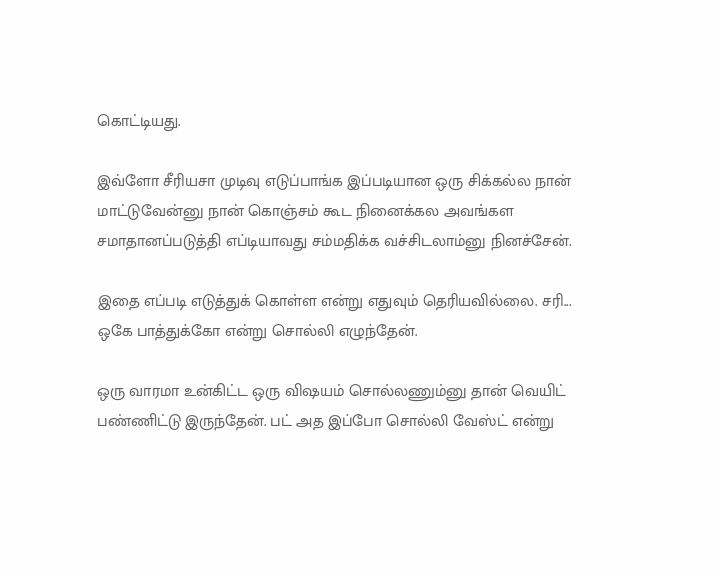கொட்டியது.

இவ்ளோ சீரியசா முடிவு எடுப்பாங்க இப்படியான ஒரு சிக்கல்ல நான் மாட்டுவேன்னு நான் கொஞ்சம் கூட நினைக்கல அவங்கள சமாதானப்படுத்தி எப்டியாவது சம்மதிக்க வச்சிடலாம்னு நினச்சேன்.

இதை எப்படி எடுத்துக் கொள்ள என்று எதுவும் தெரியவில்லை. சரி... ஒகே பாத்துக்கோ என்று சொல்லி எழுந்தேன்.

ஒரு வாரமா உன்கிட்ட ஒரு விஷயம் சொல்லணும்னு தான் வெயிட் பண்ணிட்டு இருந்தேன். பட் அத இப்போ சொல்லி வேஸ்ட் என்று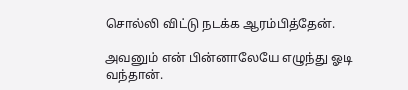சொல்லி விட்டு நடக்க ஆரம்பித்தேன்.

அவனும் என் பின்னாலேயே எழுந்து ஓடி வந்தான்.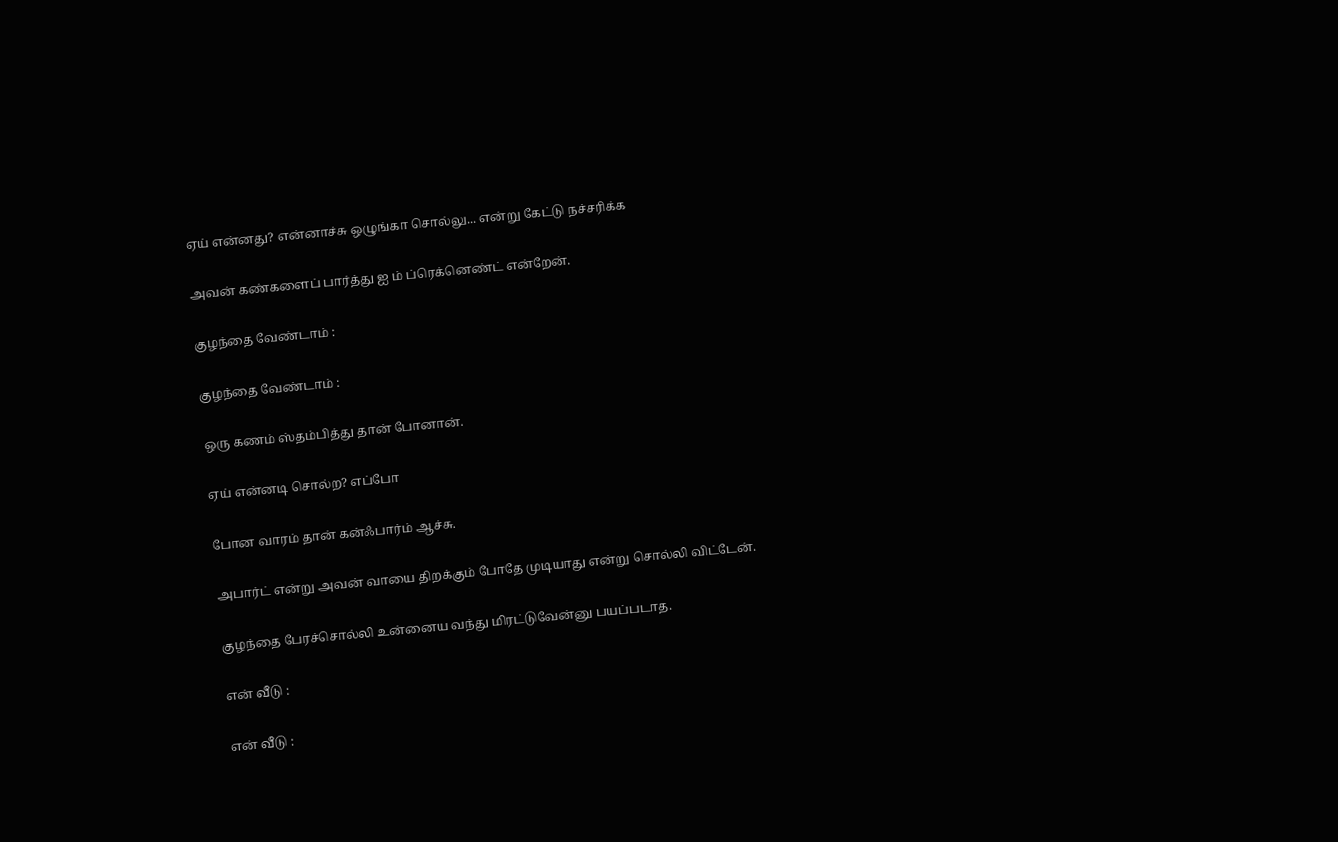ஏய் என்னது? என்னாச்சு ஒழுங்கா சொல்லு... என்று கேட்டு நச்சரிக்க

அவன் கண்களைப் பார்த்து ஐ ம் ப்ரெக்னெண்ட் என்றேன்.

குழந்தை வேண்டாம் :

குழந்தை வேண்டாம் :

ஒரு கணம் ஸ்தம்பித்து தான் போனான்.

ஏய் என்னடி சொல்ற? எப்போ

போன வாரம் தான் கன்ஃபார்ம் ஆச்சு.

அபார்ட் என்று அவன் வாயை திறக்கும் போதே முடியாது என்று சொல்லி விட்டேன்.

குழந்தை பேரச்சொல்லி உன்னைய வந்து மிரட்டுவேன்னு பயப்படாத.

என் வீடு :

என் வீடு :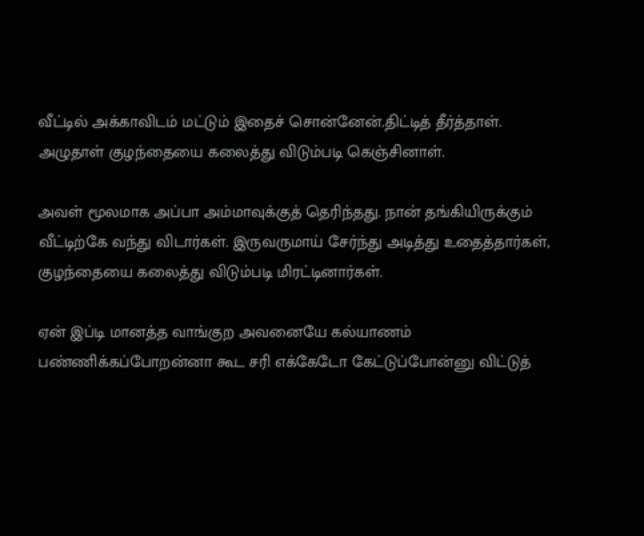வீட்டில் அக்காவிடம் மட்டும் இதைச் சொன்னேன்.திட்டித் தீர்த்தாள். அழுதாள் குழந்தையை கலைத்து விடும்படி கெஞ்சினாள்.

அவள் மூலமாக அப்பா அம்மாவுக்குத் தெரிந்தது. நான் தங்கியிருக்கும் வீட்டிற்கே வந்து விடார்கள். இருவருமாய் சேர்ந்து அடித்து உதைத்தார்கள், குழந்தையை கலைத்து விடும்படி மிரட்டினார்கள்.

ஏன் இப்டி மானத்த வாங்குற அவனையே கல்யாணம் பண்ணிக்கப்போறன்னா கூட சரி எக்கேடோ கேட்டுப்போன்னு விட்டுத்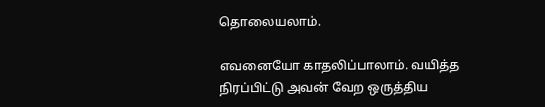தொலையலாம்.

எவனையோ காதலிப்பாலாம். வயித்த நிரப்பிட்டு அவன் வேற ஒருத்திய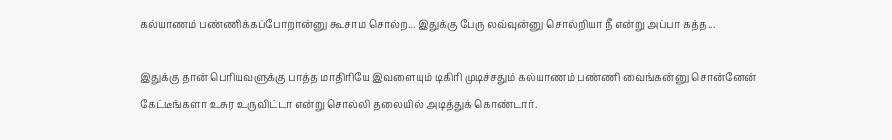கல்யாணம் பண்ணிக்கப்போறான்னு கூசாம சொல்ற... இதுக்கு பேரு லவ்வுன்னு சொல்றியா நீ என்று அப்பா கத்த...

இதுக்கு தான் பெரியவளுக்கு பாத்த மாதிரியே இவளையும் டிகிரி முடிச்சதும் கல்யாணம் பண்ணி வைங்கன்னு சொன்னேன் கேட்டீங்களா உசுர உருவிட்டா என்று சொல்லி தலையில் அடித்துக் கொண்டார்.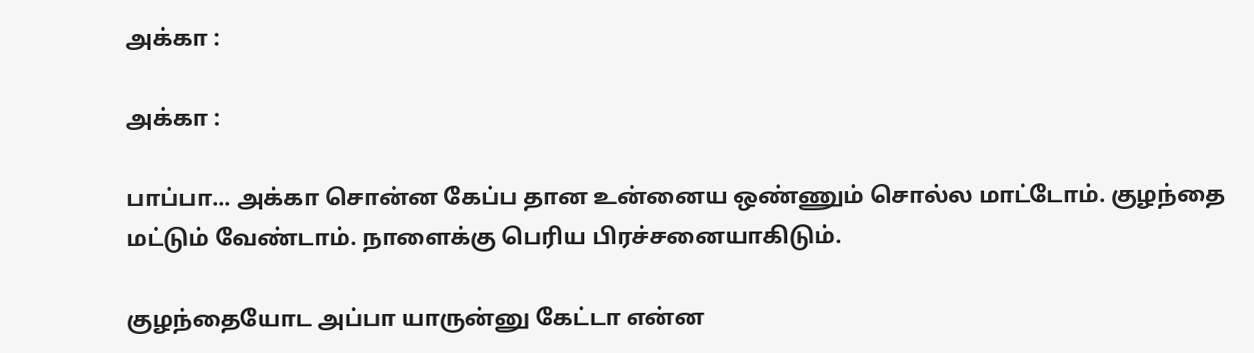அக்கா :

அக்கா :

பாப்பா... அக்கா சொன்ன கேப்ப தான உன்னைய ஒண்ணும் சொல்ல மாட்டோம். குழந்தை மட்டும் வேண்டாம். நாளைக்கு பெரிய பிரச்சனையாகிடும்.

குழந்தையோட அப்பா யாருன்னு கேட்டா என்ன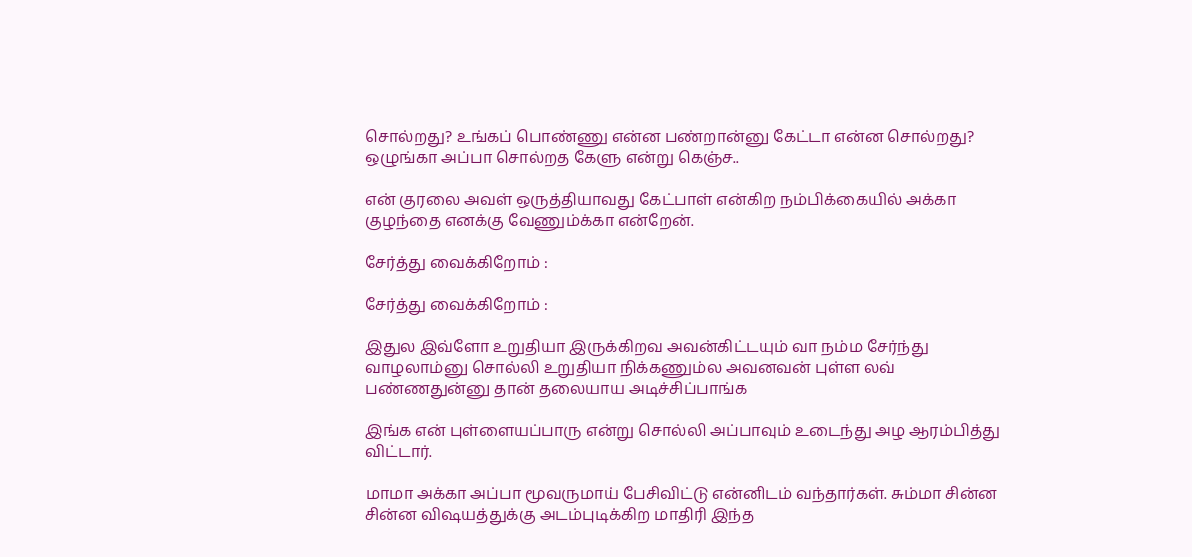சொல்றது? உங்கப் பொண்ணு என்ன பண்றான்னு கேட்டா என்ன சொல்றது? ஒழுங்கா அப்பா சொல்றத கேளு என்று கெஞ்ச..

என் குரலை அவள் ஒருத்தியாவது கேட்பாள் என்கிற நம்பிக்கையில் அக்கா குழந்தை எனக்கு வேணும்க்கா என்றேன்.

சேர்த்து வைக்கிறோம் :

சேர்த்து வைக்கிறோம் :

இதுல இவ்ளோ உறுதியா இருக்கிறவ அவன்கிட்டயும் வா நம்ம சேர்ந்து வாழலாம்னு சொல்லி உறுதியா நிக்கணும்ல அவனவன் புள்ள லவ் பண்ணதுன்னு தான் தலையாய அடிச்சிப்பாங்க

இங்க என் புள்ளையப்பாரு என்று சொல்லி அப்பாவும் உடைந்து அழ ஆரம்பித்து விட்டார்.

மாமா அக்கா அப்பா மூவருமாய் பேசிவிட்டு என்னிடம் வந்தார்கள். சும்மா சின்ன சின்ன விஷயத்துக்கு அடம்புடிக்கிற மாதிரி இந்த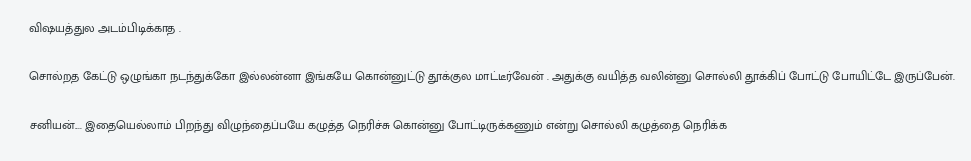விஷயத்துல அடம்பிடிக்காத .

சொல்றத கேட்டு ஒழுங்கா நடந்துக்கோ இல்லன்னா இங்கயே கொன்னுட்டு தூக்குல மாட்டீர்வேன் . அதுக்கு வயித்த வலின்னு சொல்லி தூக்கிப் போட்டு போயிட்டே இருப்பேன்.

சனியன்.... இதையெல்லாம் பிறந்து விழுந்தைப்பயே கழுத்த நெரிச்சு கொன்னு போட்டிருக்கணும் என்று சொல்லி கழுத்தை நெரிக்க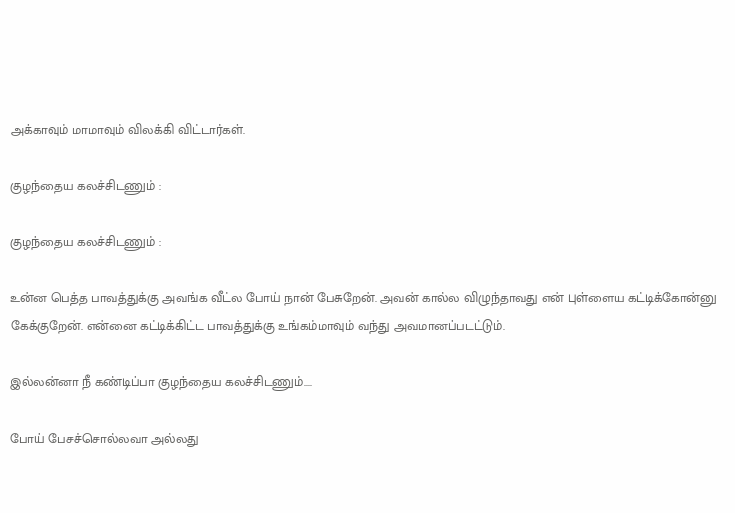அக்காவும் மாமாவும் விலக்கி விட்டார்கள்.

குழந்தைய கலச்சிடணும் :

குழந்தைய கலச்சிடணும் :

உன்ன பெத்த பாவத்துக்கு அவங்க வீட்ல போய் நான் பேசுறேன். அவன் கால்ல விழுந்தாவது என் புள்ளைய கட்டிக்கோன்னு கேக்குறேன். என்னை கட்டிக்கிட்ட பாவத்துக்கு உங்கம்மாவும் வந்து அவமானப்படட்டும்.

இல்லன்னா நீ கண்டிப்பா குழந்தைய கலச்சிடணும்....

போய் பேசச்சொல்லவா அல்லது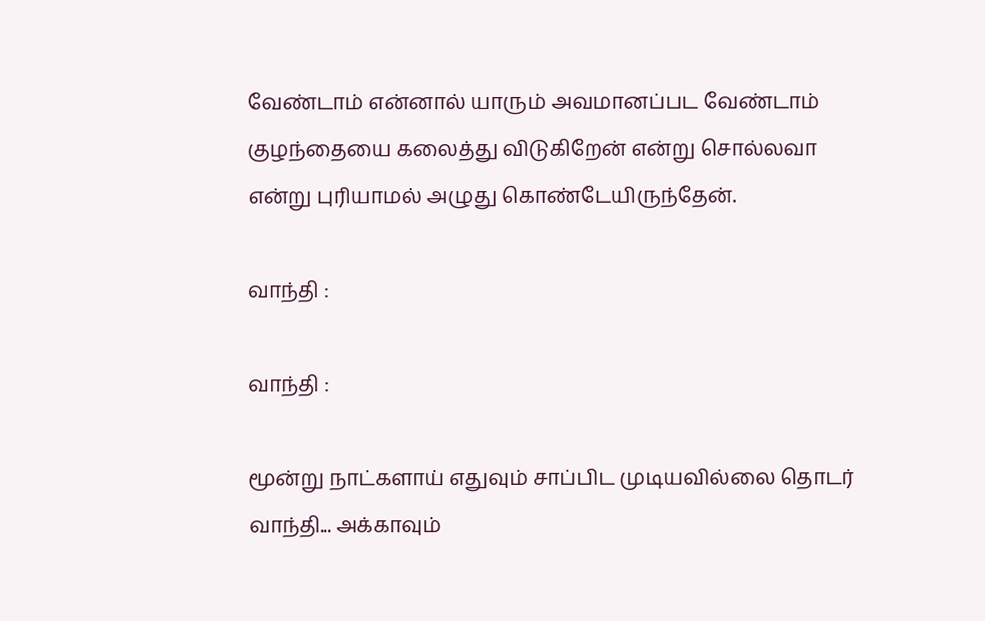வேண்டாம் என்னால் யாரும் அவமானப்பட வேண்டாம் குழந்தையை கலைத்து விடுகிறேன் என்று சொல்லவா என்று புரியாமல் அழுது கொண்டேயிருந்தேன்.

வாந்தி :

வாந்தி :

மூன்று நாட்களாய் எதுவும் சாப்பிட முடியவில்லை தொடர் வாந்தி... அக்காவும்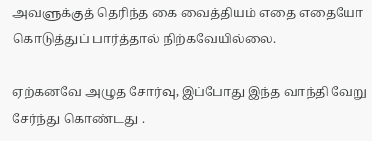அவளுக்குத் தெரிந்த கை வைத்தியம் எதை எதையோ கொடுத்துப் பார்த்தால் நிற்கவேயில்லை.

ஏற்கனவே அழுத சோர்வு, இப்போது இந்த வாந்தி வேறு சேர்ந்து கொண்டது .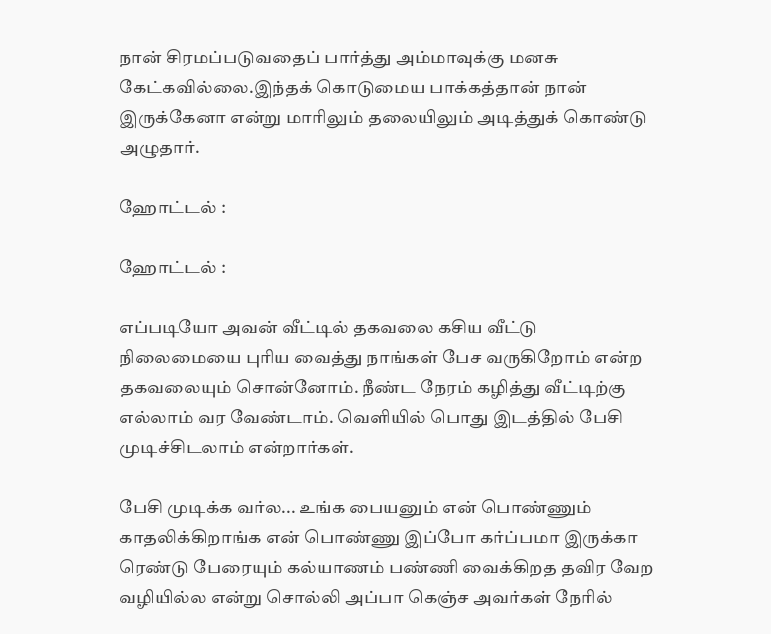நான் சிரமப்படுவதைப் பார்த்து அம்மாவுக்கு மனசு கேட்கவில்லை.இந்தக் கொடுமைய பாக்கத்தான் நான் இருக்கேனா என்று மாரிலும் தலையிலும் அடித்துக் கொண்டு அழுதார்.

ஹோட்டல் :

ஹோட்டல் :

எப்படியோ அவன் வீட்டில் தகவலை கசிய வீட்டு நிலைமையை புரிய வைத்து நாங்கள் பேச வருகிறோம் என்ற தகவலையும் சொன்னோம். நீண்ட நேரம் கழித்து வீட்டிற்கு எல்லாம் வர வேண்டாம். வெளியில் பொது இடத்தில் பேசி முடிச்சிடலாம் என்றார்கள்.

பேசி முடிக்க வர்ல... உங்க பையனும் என் பொண்ணும் காதலிக்கிறாங்க என் பொண்ணு இப்போ கர்ப்பமா இருக்கா ரெண்டு பேரையும் கல்யாணம் பண்ணி வைக்கிறத தவிர வேற வழியில்ல என்று சொல்லி அப்பா கெஞ்ச அவர்கள் நேரில்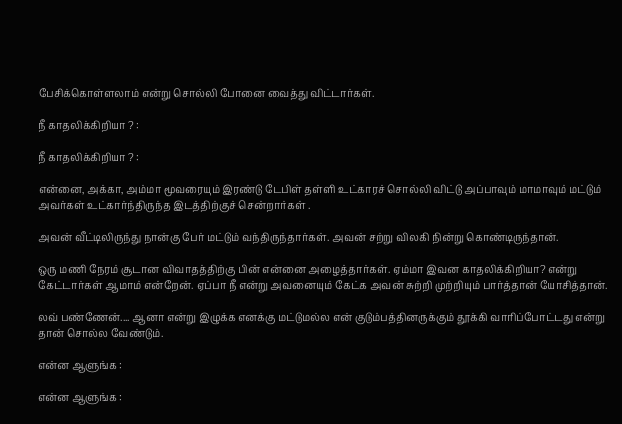பேசிக்கொள்ளலாம் என்று சொல்லி போனை வைத்து விட்டார்கள்.

நீ காதலிக்கிறியா ? :

நீ காதலிக்கிறியா ? :

என்னை, அக்கா, அம்மா மூவரையும் இரண்டு டேபிள் தள்ளி உட்காரச் சொல்லி விட்டு அப்பாவும் மாமாவும் மட்டும் அவர்கள் உட்கார்ந்திருந்த இடத்திற்குச் சென்றார்கள் .

அவன் வீட்டிலிருந்து நான்கு பேர் மட்டும் வந்திருந்தார்கள். அவன் சற்று விலகி நின்று கொண்டிருந்தான்.

ஒரு மணி நேரம் சூடான விவாதத்திற்கு பின் என்னை அழைத்தார்கள். ஏம்மா இவன காதலிக்கிறியா? என்று கேட்டார்கள் ஆமாம் என்றேன். ஏப்பா நீ என்று அவனையும் கேட்க அவன் சுற்றி முற்றியும் பார்த்தான் யோசித்தான்.

லவ் பண்ணேன்.... ஆனா என்று இழுக்க எனக்கு மட்டுமல்ல என் குடும்பத்தினருக்கும் தூக்கி வாரிப்போட்டது என்று தான் சொல்ல வேண்டும்.

என்ன ஆளுங்க :

என்ன ஆளுங்க :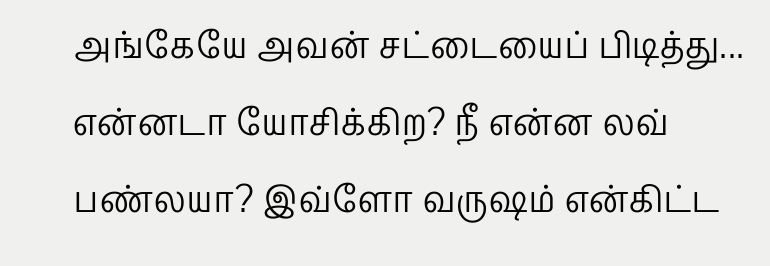அங்கேயே அவன் சட்டையைப் பிடித்து... என்னடா யோசிக்கிற? நீ என்ன லவ் பண்லயா? இவ்ளோ வருஷம் என்கிட்ட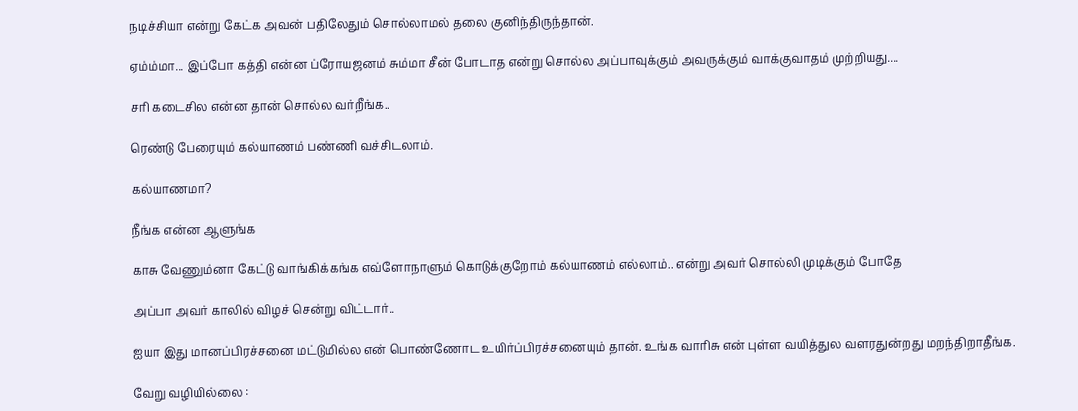நடிச்சியா என்று கேட்க அவன் பதிலேதும் சொல்லாமல் தலை குனிந்திருந்தான்.

ஏம்ம்மா... இப்போ கத்தி என்ன ப்ரோயஜனம் சும்மா சீன் போடாத என்று சொல்ல அப்பாவுக்கும் அவருக்கும் வாக்குவாதம் முற்றியது....

சரி கடைசில என்ன தான் சொல்ல வர்றீங்க..

ரெண்டு பேரையும் கல்யாணம் பண்ணி வச்சிடலாம்.

கல்யாணமா?

நீங்க என்ன ஆளுங்க

காசு வேணும்னா கேட்டு வாங்கிக்கங்க எவ்ளோநாளும் கொடுக்குறோம் கல்யாணம் எல்லாம்.. என்று அவர் சொல்லி முடிக்கும் போதே

அப்பா அவர் காலில் விழச் சென்று விட்டார்..

ஐயா இது மானப்பிரச்சனை மட்டுமில்ல என் பொண்ணோட உயிர்ப்பிரச்சனையும் தான். உங்க வாரிசு என் புள்ள வயித்துல வளரதுன்றது மறந்திறாதீங்க.

வேறு வழியில்லை :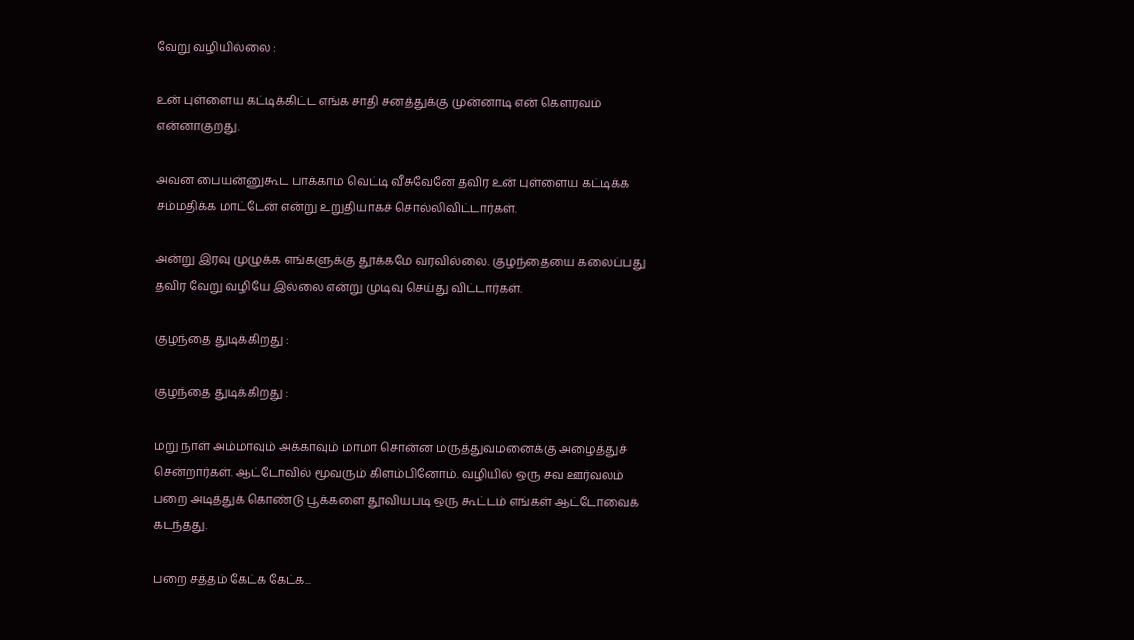வேறு வழியில்லை :

உன் புள்ளைய கட்டிக்கிட்ட எங்க சாதி சனத்துக்கு முன்னாடி என் கௌரவம் என்னாகுறது.

அவன பையன்னுகூட பாக்காம வெட்டி வீசுவேனே தவிர உன் புள்ளைய கட்டிக்க சம்மதிக்க மாட்டேன் என்று உறுதியாகச் சொல்லிவிட்டார்கள்.

அன்று இரவு முழுக்க எங்களுக்கு தூக்கமே வரவில்லை. குழந்தையை கலைப்பது தவிர வேறு வழியே இல்லை என்று முடிவு செய்து விட்டார்கள்.

குழந்தை துடிக்கிறது :

குழந்தை துடிக்கிறது :

மறு நாள் அம்மாவும் அக்காவும் மாமா சொன்ன மருத்துவமனைக்கு அழைத்துச் சென்றார்கள். ஆட்டோவில் மூவரும் கிளம்பினோம். வழியில் ஒரு சவ ஊர்வலம் பறை அடித்துக் கொண்டு பூக்களை தூவியபடி ஒரு கூட்டம் எங்கள் ஆட்டோவைக் கடந்தது.

பறை சத்தம் கேட்க கேட்க...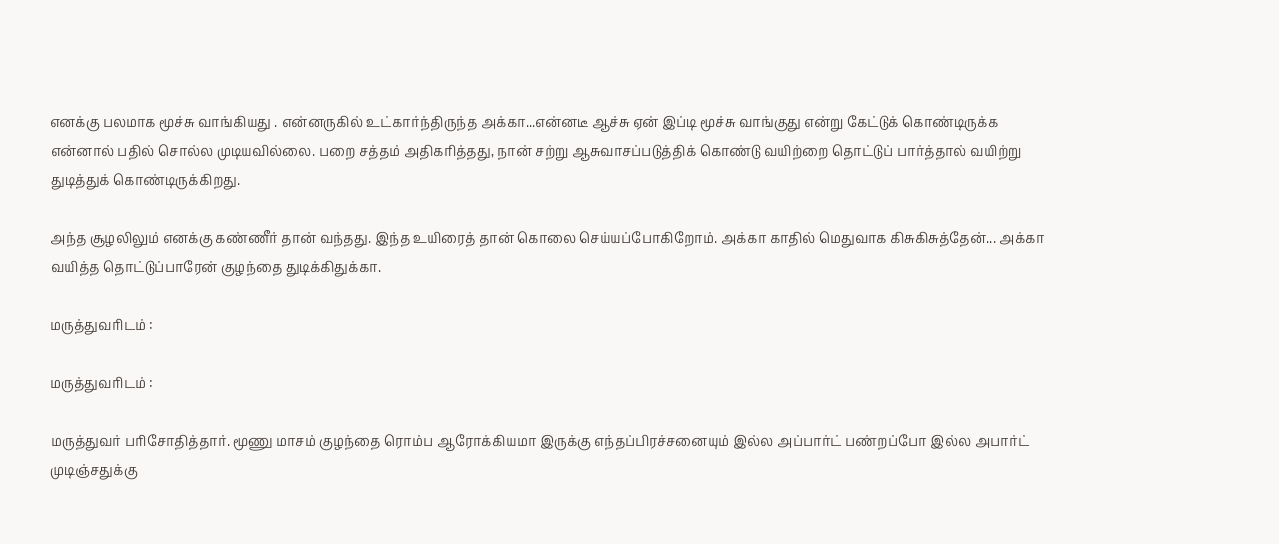எனக்கு பலமாக மூச்சு வாங்கியது . என்னருகில் உட்கார்ந்திருந்த அக்கா...என்னடீ ஆச்சு ஏன் இப்டி மூச்சு வாங்குது என்று கேட்டுக் கொண்டிருக்க என்னால் பதில் சொல்ல முடியவில்லை. பறை சத்தம் அதிகரித்தது, நான் சற்று ஆசுவாசப்படுத்திக் கொண்டு வயிற்றை தொட்டுப் பார்த்தால் வயிற்று துடித்துக் கொண்டிருக்கிறது.

அந்த சூழலிலும் எனக்கு கண்ணீர் தான் வந்தது. இந்த உயிரைத் தான் கொலை செய்யப்போகிறோம். அக்கா காதில் மெதுவாக கிசுகிசுத்தேன்... அக்கா வயித்த தொட்டுப்பாரேன் குழந்தை துடிக்கிதுக்கா.

மருத்துவரிடம் :

மருத்துவரிடம் :

மருத்துவர் பரிசோதித்தார். மூணு மாசம் குழந்தை ரொம்ப ஆரோக்கியமா இருக்கு எந்தப்பிரச்சனையும் இல்ல அப்பார்ட் பண்றப்போ இல்ல அபார்ட் முடிஞ்சதுக்கு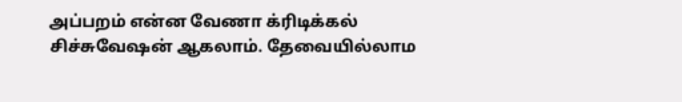அப்பறம் என்ன வேணா க்ரிடிக்கல் சிச்சுவேஷன் ஆகலாம். தேவையில்லாம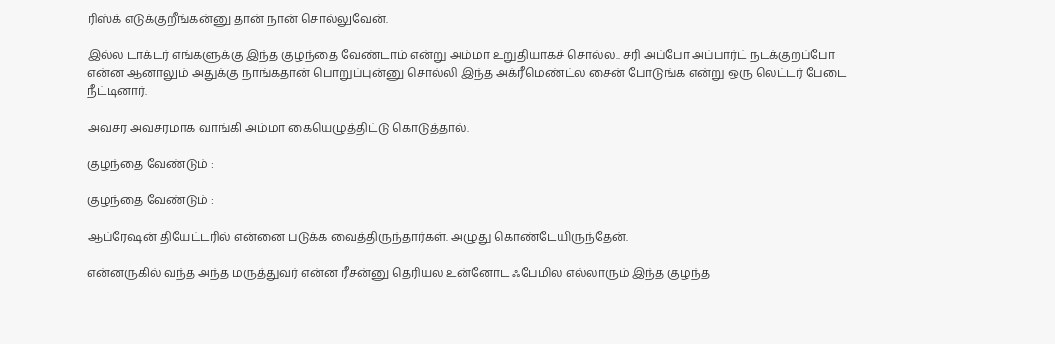ரிஸ்க் எடுக்குறீங்கன்னு தான் நான் சொல்லுவேன்.

இல்ல டாக்டர் எங்களுக்கு இந்த குழந்தை வேண்டாம் என்று அம்மா உறுதியாகச் சொல்ல.. சரி அப்போ அப்பார்ட் நடக்குறப்போ என்ன ஆனாலும் அதுக்கு நாங்கதான் பொறுப்புன்னு சொல்லி இந்த அக்ரீமெண்ட்ல சைன் போடுங்க என்று ஒரு லெட்டர் பேடை நீட்டினார்.

அவசர அவசரமாக வாங்கி அம்மா கையெழுத்திட்டு கொடுத்தால்.

குழந்தை வேண்டும் :

குழந்தை வேண்டும் :

ஆப்ரேஷன் தியேட்டரில் என்னை படுக்க வைத்திருந்தார்கள். அழுது கொண்டேயிருந்தேன்.

என்னருகில் வந்த அந்த மருத்துவர் என்ன ரீசன்னு தெரியல உன்னோட ஃபேமில எல்லாரும் இந்த குழந்த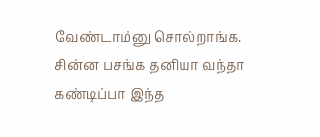வேண்டாம்னு சொல்றாங்க. சின்ன பசங்க தனியா வந்தா கண்டிப்பா இந்த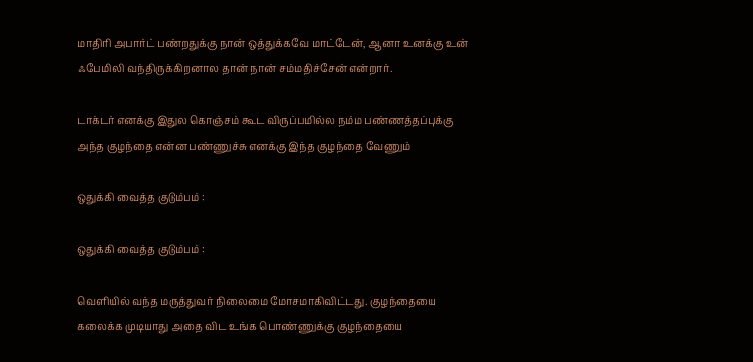மாதிரி அபார்ட் பண்றதுக்கு நான் ஒத்துக்கவே மாட்டேன், ஆனா உனக்கு உன் ஃபேமிலி வந்திருக்கிறனால தான் நான் சம்மதிச்சேன் என்றார்.

டாக்டர் எனக்கு இதுல கொஞ்சம் கூட விருப்பமில்ல நம்ம பண்ணத்தப்புக்கு அந்த குழந்தை என்ன பண்ணுச்சு எனக்கு இந்த குழந்தை வேணும்

ஒதுக்கி வைத்த குடும்பம் :

ஒதுக்கி வைத்த குடும்பம் :

வெளியில் வந்த மருத்துவர் நிலைமை மோசமாகிவிட்டது. குழந்தையை கலைக்க முடியாது அதை விட உங்க பொண்ணுக்கு குழந்தையை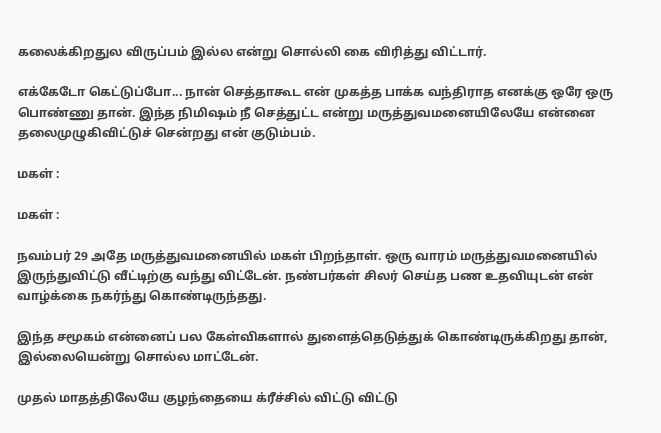கலைக்கிறதுல விருப்பம் இல்ல என்று சொல்லி கை விரித்து விட்டார்.

எக்கேடோ கெட்டுப்போ... நான் செத்தாகூட என் முகத்த பாக்க வந்திராத எனக்கு ஒரே ஒரு பொண்ணு தான். இந்த நிமிஷம் நீ செத்துட்ட என்று மருத்துவமனையிலேயே என்னை தலைமுழுகிவிட்டுச் சென்றது என் குடும்பம்.

மகள் :

மகள் :

நவம்பர் 29 அதே மருத்துவமனையில் மகள் பிறந்தாள். ஒரு வாரம் மருத்துவமனையில் இருந்துவிட்டு வீட்டிற்கு வந்து விட்டேன். நண்பர்கள் சிலர் செய்த பண உதவியுடன் என் வாழ்க்கை நகர்ந்து கொண்டிருந்தது.

இந்த சமூகம் என்னைப் பல கேள்விகளால் துளைத்தெடுத்துக் கொண்டிருக்கிறது தான், இல்லையென்று சொல்ல மாட்டேன்.

முதல் மாதத்திலேயே குழந்தையை க்ரீச்சில் விட்டு விட்டு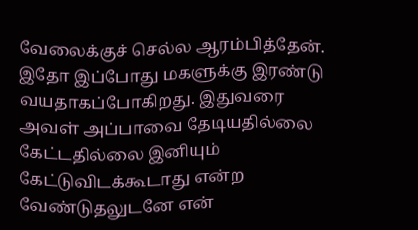வேலைக்குச் செல்ல ஆரம்பித்தேன். இதோ இப்போது மகளுக்கு இரண்டு வயதாகப்போகிறது. இதுவரை அவள் அப்பாவை தேடியதில்லை கேட்டதில்லை இனியும் கேட்டுவிடக்கூடாது என்ற வேண்டுதலுடனே என்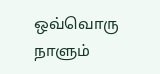ஒவ்வொரு நாளும்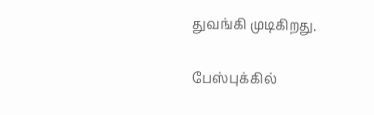துவங்கி முடிகிறது.

பேஸ்புக்கில்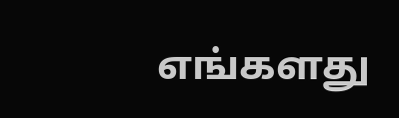எங்களது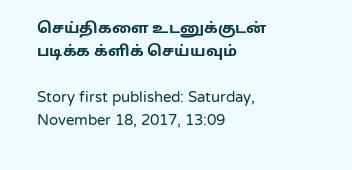செய்திகளை உடனுக்குடன் படிக்க க்ளிக் செய்யவும்

Story first published: Saturday, November 18, 2017, 13:09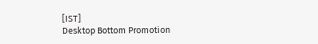[IST]
Desktop Bottom Promotion